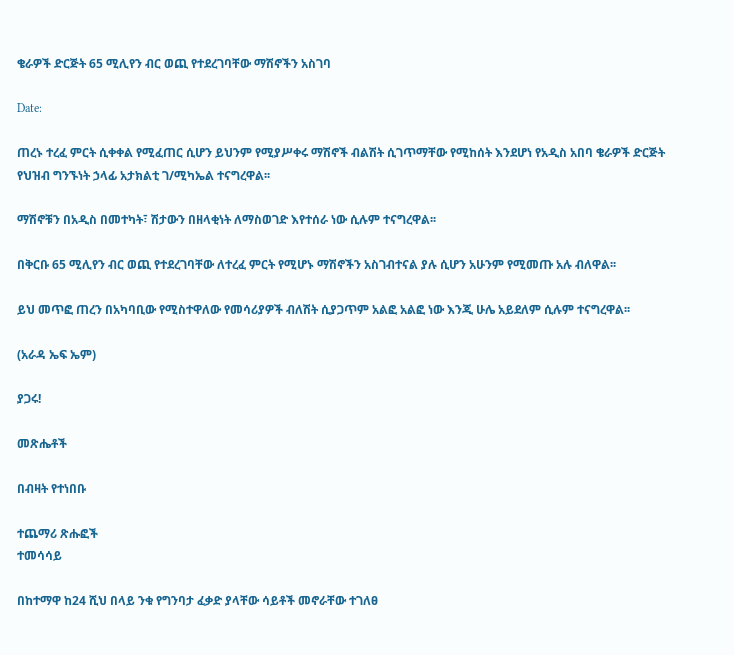ቄራዎች ድርጅት 65 ሚሊየን ብር ወጪ የተደረገባቸው ማሽኖችን አስገባ

Date:

ጠረኑ ተረፈ ምርት ሲቀቀል የሚፈጠር ሲሆን ይህንም የሚያሥቀሩ ማሽኖች ብልሽት ሲገጥማቸው የሚከሰት እንደሆነ የአዲስ አበባ ቄራዎች ድርጅት የህዝብ ግንኙነት ኃላፊ አታክልቲ ገ/ሚካኤል ተናግረዋል፡፡

ማሽኖቹን በአዲስ በመተካት፣ ሽታውን በዘላቂነት ለማስወገድ እየተሰራ ነው ሲሉም ተናግረዋል፡፡

በቅርቡ 65 ሚሊየን ብር ወጪ የተደረገባቸው ለተረፈ ምርት የሚሆኑ ማሽኖችን አስገብተናል ያሉ ሲሆን አሁንም የሚመጡ አሉ ብለዋል፡፡

ይህ መጥፎ ጠረን በአካባቢው የሚስተዋለው የመሳሪያዎች ብለሽት ሲያጋጥም አልፎ አልፎ ነው እንጂ ሁሌ አይደለም ሲሉም ተናግረዋል፡፡

(አራዳ ኤፍ ኤም)

ያጋሩ!

መጽሔቶች

በብዛት የተነበቡ

ተጨማሪ ጽሑፎች
ተመሳሳይ

በከተማዋ ከ24 ሺህ በላይ ንቁ የግንባታ ፈቃድ ያላቸው ሳይቶች መኖራቸው ተገለፀ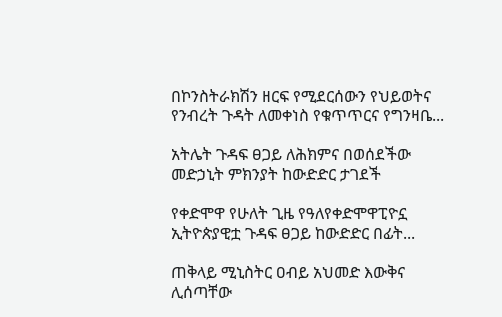በኮንስትራክሽን ዘርፍ የሚደርሰውን የህይወትና የንብረት ጉዳት ለመቀነስ የቁጥጥርና የግንዛቤ...

አትሌት ጉዳፍ ፀጋይ ለሕክምና በወሰደችው መድኃኒት ምክንያት ከውድድር ታገደች

የቀድሞዋ የሁለት ጊዜ የዓለየቀድሞዋፒዮኗ ኢትዮጵያዊቷ ጉዳፍ ፀጋይ ከውድድር በፊት...

ጠቅላይ ሚኒስትር ዐብይ አህመድ እውቅና ሊሰጣቸው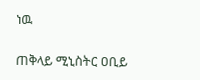ነዉ

ጠቅላይ ሚኒስትር ዐቢይ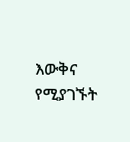እውቅና የሚያገኙት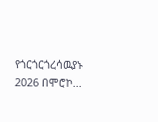የጎርጎርጎረሳዉያኑ 2026 በሞሮኮ...